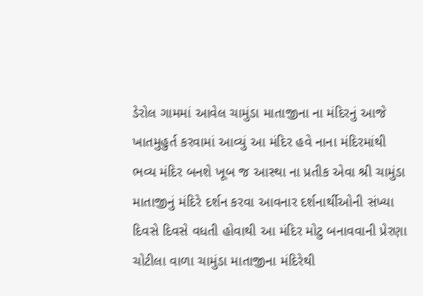ડેરોલ ગામમાં આવેલ ચામુંડા માતાજીના ના મંદિરનું આજે ખાતમુહુર્ત કરવામાં આવ્યું આ મંદિર હવે નાના મંદિરમાંથી ભવ્ય મંદિર બનશે ખૂબ જ આસ્થા ના પ્રતીક એવા શ્રી ચામુંડા માતાજીનું મંદિરે દર્શન કરવા આવનાર દર્શનાર્થીઓની સંખ્યા દિવસે દિવસે વધતી હોવાથી આ મંદિર મોટુ બનાવવાની પ્રેરણા ચોટીલા વાળા ચામુંડા માતાજીના મંદિરેથી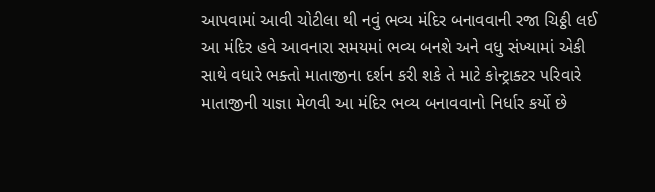આપવામાં આવી ચોટીલા થી નવું ભવ્ય મંદિર બનાવવાની રજા ચિઠ્ઠી લઈ આ મંદિર હવે આવનારા સમયમાં ભવ્ય બનશે અને વધુ સંખ્યામાં એકી સાથે વધારે ભક્તો માતાજીના દર્શન કરી શકે તે માટે કોન્ટ્રાક્ટર પરિવારે માતાજીની યાજ્ઞા મેળવી આ મંદિર ભવ્ય બનાવવાનો નિર્ધાર કર્યો છે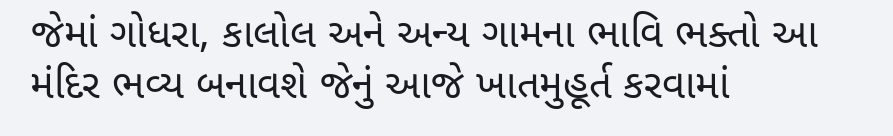જેમાં ગોધરા, કાલોલ અને અન્ય ગામના ભાવિ ભક્તો આ મંદિર ભવ્ય બનાવશે જેનું આજે ખાતમુહૂર્ત કરવામાં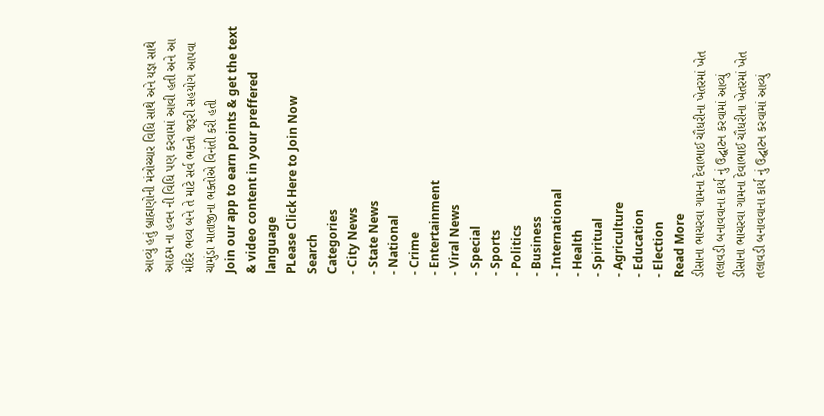આવ્યું હતું બ્રાહ્મણોની મંત્રોચ્ચાર વિધિ સાથે અને યજ્ઞ સાથે આઠમ ના હવન ની વિધિ પણ કરવામાં આવી હતી અને આ મંદિર ભવ્ય બને તે માટે સર્વ ભક્તો જરૂરી સહયોગ આપવા ચામુંડા માતાજીના ભક્તોએ વિનંતી કરી હતી
Join our app to earn points & get the text & video content in your preffered language
PLease Click Here to Join Now
Search
Categories
- City News
- State News
- National
- Crime
- Entertainment
- Viral News
- Special
- Sports
- Politics
- Business
- International
- Health
- Spiritual
- Agriculture
- Education
- Election
Read More
ડીસાના ભાચરવા ગામના દેવાભાઈ ચૌધરીના ખેતરમાં ખેત તલાવડી બનાવવાના કાર્ય નું ઉદ્ઘાટન કરવામાં આવ્યું
ડીસાના ભાચરવા ગામના દેવાભાઈ ચૌધરીના ખેતરમાં ખેત તલાવડી બનાવવાના કાર્ય નું ઉદ્ઘાટન કરવામાં આવ્યું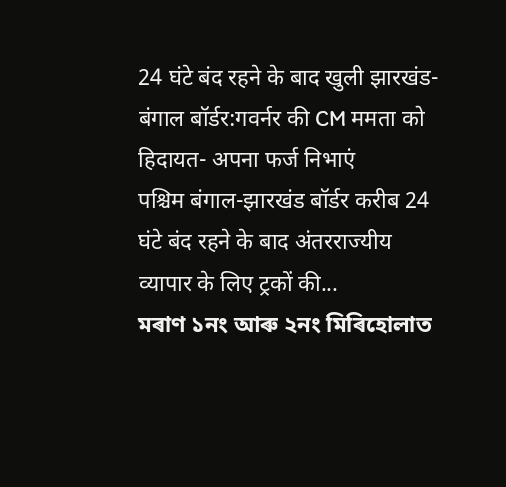24 घंटे बंद रहने के बाद खुली झारखंड-बंगाल बॉर्डर:गवर्नर की CM ममता को हिदायत- अपना फर्ज निभाएं
पश्चिम बंगाल-झारखंड बॉर्डर करीब 24 घंटे बंद रहने के बाद अंतरराज्यीय व्यापार के लिए ट्रकों की...
মৰাণ ১নং আৰু ২নং মিৰিহোলাত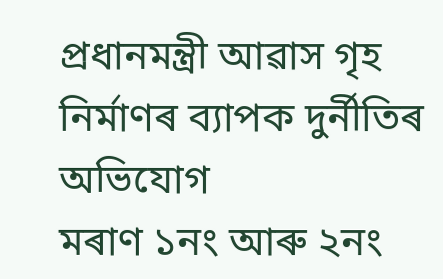প্ৰধানমন্ত্ৰী আৱাস গৃহ নিৰ্মাণৰ ব্যাপক দুৰ্নীতিৰ অভিযোগ
মৰাণ ১নং আৰু ২নং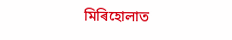মিৰিহোলাত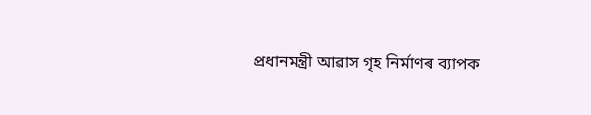প্ৰধানমন্ত্ৰী আৱাস গৃহ নিৰ্মাণৰ ব্যাপক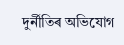দুৰ্নীতিৰ অভিযোগ